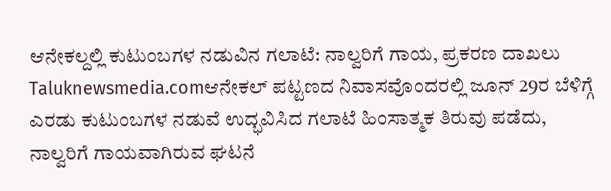ಆನೇಕಲ್ದಲ್ಲಿ ಕುಟುಂಬಗಳ ನಡುವಿನ ಗಲಾಟೆ: ನಾಲ್ವರಿಗೆ ಗಾಯ, ಪ್ರಕರಣ ದಾಖಲು
Taluknewsmedia.comಆನೇಕಲ್ ಪಟ್ಟಣದ ನಿವಾಸವೊಂದರಲ್ಲಿ ಜೂನ್ 29ರ ಬೆಳಿಗ್ಗೆ ಎರಡು ಕುಟುಂಬಗಳ ನಡುವೆ ಉದ್ಭವಿಸಿದ ಗಲಾಟೆ ಹಿಂಸಾತ್ಮಕ ತಿರುವು ಪಡೆದು, ನಾಲ್ವರಿಗೆ ಗಾಯವಾಗಿರುವ ಘಟನೆ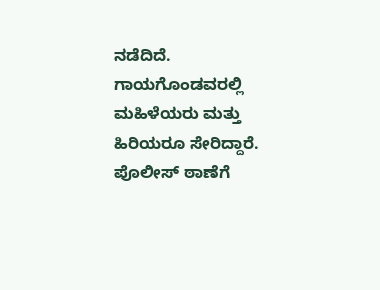ನಡೆದಿದೆ. ಗಾಯಗೊಂಡವರಲ್ಲಿ ಮಹಿಳೆಯರು ಮತ್ತು ಹಿರಿಯರೂ ಸೇರಿದ್ದಾರೆ. ಪೊಲೀಸ್ ಠಾಣೆಗೆ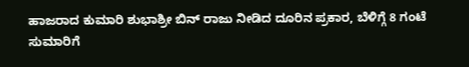ಹಾಜರಾದ ಕುಮಾರಿ ಶುಭಾಶ್ರೀ ಬಿನ್ ರಾಜು ನೀಡಿದ ದೂರಿನ ಪ್ರಕಾರ, ಬೆಳಿಗ್ಗೆ 8 ಗಂಟೆ ಸುಮಾರಿಗೆ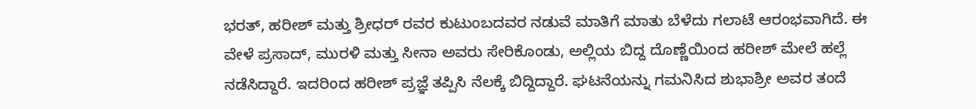ಭರತ್, ಹರೀಶ್ ಮತ್ತು ಶ್ರೀಧರ್ ರವರ ಕುಟುಂಬದವರ ನಡುವೆ ಮಾತಿಗೆ ಮಾತು ಬೆಳೆದು ಗಲಾಟೆ ಆರಂಭವಾಗಿದೆ. ಈ ವೇಳೆ ಪ್ರಸಾದ್, ಮುರಳಿ ಮತ್ತು ಸೀನಾ ಅವರು ಸೇರಿಕೊಂಡು, ಅಲ್ಲಿಯ ಬಿದ್ದ ದೊಣ್ಣೆಯಿಂದ ಹರೀಶ್ ಮೇಲೆ ಹಲ್ಲೆ ನಡೆಸಿದ್ದಾರೆ. ಇದರಿಂದ ಹರೀಶ್ ಪ್ರಜ್ಞೆ ತಪ್ಪಿಸಿ ನೆಲಕ್ಕೆ ಬಿದ್ದಿದ್ದಾರೆ. ಘಟನೆಯನ್ನು ಗಮನಿಸಿದ ಶುಭಾಶ್ರೀ ಅವರ ತಂದೆ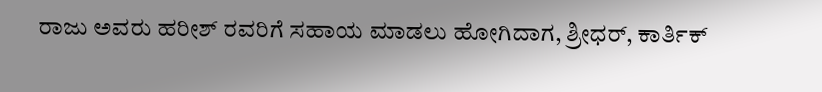ರಾಜು ಅವರು ಹರೀಶ್ ರವರಿಗೆ ಸಹಾಯ ಮಾಡಲು ಹೋಗಿದಾಗ, ಶ್ರೀಧರ್, ಕಾರ್ತಿಕ್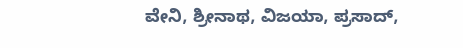ವೇನಿ, ಶ್ರೀನಾಥ, ವಿಜಯಾ, ಪ್ರಸಾದ್,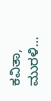ಕವಿತಾ, ಮುರಳಿ…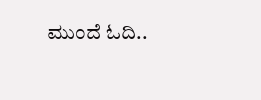ಮುಂದೆ ಓದಿ..